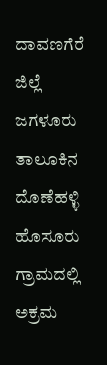ದಾವಣಗೆರೆ ಜಿಲ್ಲೆ ಜಗಳೂರು ತಾಲೂಕಿನ ದೊಣೆಹಳ್ಳಿ ಹೊಸೂರು ಗ್ರಾಮದಲ್ಲಿ ಅಕ್ರಮ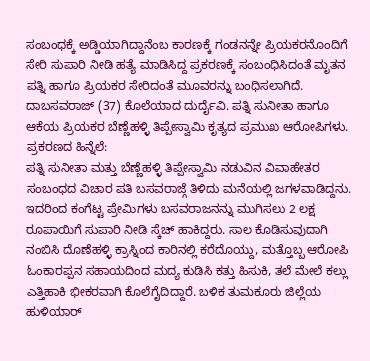ಸಂಬಂಧಕ್ಕೆ ಅಡ್ಡಿಯಾಗಿದ್ದಾನೆಂಬ ಕಾರಣಕ್ಕೆ ಗಂಡನನ್ನೇ ಪ್ರಿಯಕರನೊಂದಿಗೆ ಸೇರಿ ಸುಪಾರಿ ನೀಡಿ ಹತ್ಯೆ ಮಾಡಿಸಿದ್ದ ಪ್ರಕರಣಕ್ಕೆ ಸಂಬಂಧಿಸಿದಂತೆ ಮೃತನ ಪತ್ನಿ ಹಾಗೂ ಪ್ರಿಯಕರ ಸೇರಿದಂತೆ ಮೂವರನ್ನು ಬಂಧಿಸಲಾಗಿದೆ.
ದಾಬಸವರಾಜ್ (37) ಕೊಲೆಯಾದ ದುರ್ದೈವಿ. ಪತ್ನಿ ಸುನೀತಾ ಹಾಗೂ ಆಕೆಯ ಪ್ರಿಯಕರ ಬೆಣ್ಣೆಹಳ್ಳಿ ತಿಪ್ಪೇಸ್ವಾಮಿ ಕೃತ್ಯದ ಪ್ರಮುಖ ಆರೋಪಿಗಳು.
ಪ್ರಕರಣದ ಹಿನ್ನೆಲೆ:
ಪತ್ನಿ ಸುನೀತಾ ಮತ್ತು ಬೆಣ್ಣೆಹಳ್ಳಿ ತಿಪ್ಪೇಸ್ವಾಮಿ ನಡುವಿನ ವಿವಾಹೇತರ ಸಂಬಂಧದ ವಿಚಾರ ಪತಿ ಬಸವರಾಜ್ಗೆ ತಿಳಿದು ಮನೆಯಲ್ಲಿ ಜಗಳವಾಡಿದ್ದನು. ಇದರಿಂದ ಕಂಗೆಟ್ಟ ಪ್ರೇಮಿಗಳು ಬಸವರಾಜನನ್ನು ಮುಗಿಸಲು 2 ಲಕ್ಷ ರೂಪಾಯಿಗೆ ಸುಪಾರಿ ನೀಡಿ ಸ್ಕೆಚ್ ಹಾಕಿದ್ದರು. ಸಾಲ ಕೊಡಿಸುವುದಾಗಿ ನಂಬಿಸಿ ದೊಣೆಹಳ್ಳಿ ಕ್ರಾಸ್ನಿಂದ ಕಾರಿನಲ್ಲಿ ಕರೆದೊಯ್ದು, ಮತ್ತೊಬ್ಬ ಆರೋಪಿ ಓಂಕಾರಪ್ಪನ ಸಹಾಯದಿಂದ ಮದ್ಯ ಕುಡಿಸಿ ಕತ್ತು ಹಿಸುಕಿ, ತಲೆ ಮೇಲೆ ಕಲ್ಲು ಎತ್ತಿಹಾಕಿ ಭೀಕರವಾಗಿ ಕೊಲೆಗೈದಿದ್ದಾರೆ. ಬಳಿಕ ತುಮಕೂರು ಜಿಲ್ಲೆಯ ಹುಳಿಯಾರ್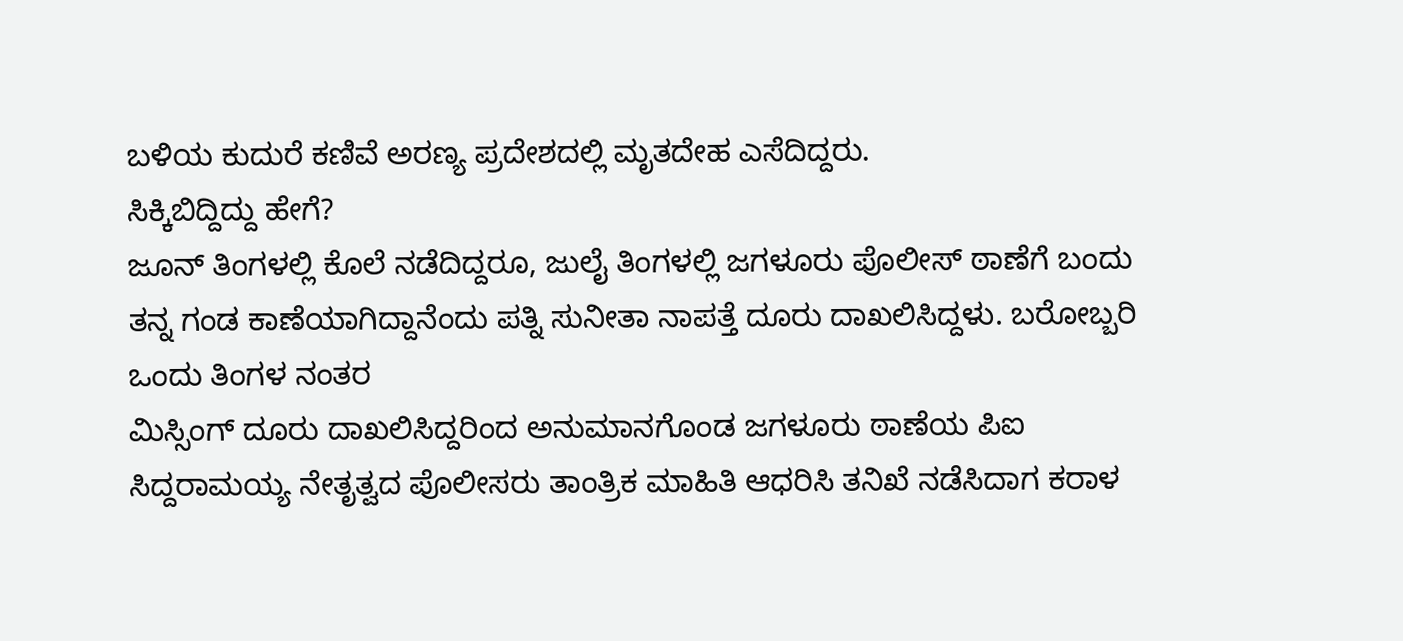ಬಳಿಯ ಕುದುರೆ ಕಣಿವೆ ಅರಣ್ಯ ಪ್ರದೇಶದಲ್ಲಿ ಮೃತದೇಹ ಎಸೆದಿದ್ದರು.
ಸಿಕ್ಕಿಬಿದ್ದಿದ್ದು ಹೇಗೆ?
ಜೂನ್ ತಿಂಗಳಲ್ಲಿ ಕೊಲೆ ನಡೆದಿದ್ದರೂ, ಜುಲೈ ತಿಂಗಳಲ್ಲಿ ಜಗಳೂರು ಪೊಲೀಸ್ ಠಾಣೆಗೆ ಬಂದು ತನ್ನ ಗಂಡ ಕಾಣೆಯಾಗಿದ್ದಾನೆಂದು ಪತ್ನಿ ಸುನೀತಾ ನಾಪತ್ತೆ ದೂರು ದಾಖಲಿಸಿದ್ದಳು. ಬರೋಬ್ಬರಿ ಒಂದು ತಿಂಗಳ ನಂತರ
ಮಿಸ್ಸಿಂಗ್ ದೂರು ದಾಖಲಿಸಿದ್ದರಿಂದ ಅನುಮಾನಗೊಂಡ ಜಗಳೂರು ಠಾಣೆಯ ಪಿಐ ಸಿದ್ದರಾಮಯ್ಯ ನೇತೃತ್ವದ ಪೊಲೀಸರು ತಾಂತ್ರಿಕ ಮಾಹಿತಿ ಆಧರಿಸಿ ತನಿಖೆ ನಡೆಸಿದಾಗ ಕರಾಳ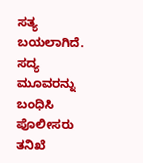ಸತ್ಯ ಬಯಲಾಗಿದೆ. ಸದ್ಯ ಮೂವರನ್ನು ಬಂಧಿಸಿ ಪೊಲೀಸರು ತನಿಖೆ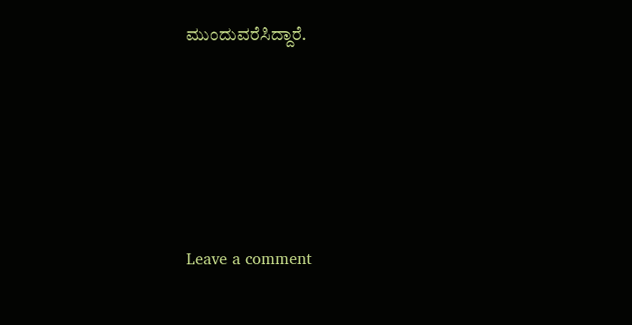ಮುಂದುವರೆಸಿದ್ದಾರೆ.





Leave a comment